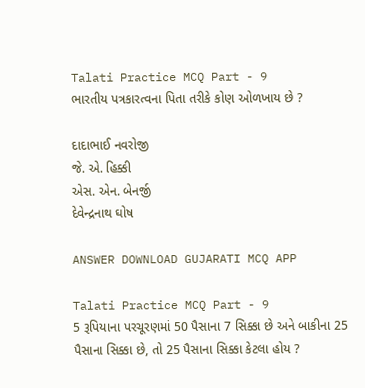Talati Practice MCQ Part - 9
ભારતીય પત્રકારત્વના પિતા તરીકે કોણ ઓળખાય છે ?

દાદાભાઈ નવરોજી
જે. એ. હિક્કી
એસ. એન. બેનર્જી
દેવેન્દ્રનાથ ઘોષ

ANSWER DOWNLOAD GUJARATI MCQ APP

Talati Practice MCQ Part - 9
5 રૂપિયાના પરચૂરણમાં 50 પૈસાના 7 સિક્કા છે અને બાકીના 25 પૈસાના સિક્કા છે, તો 25 પૈસાના સિક્કા કેટલા હોય ?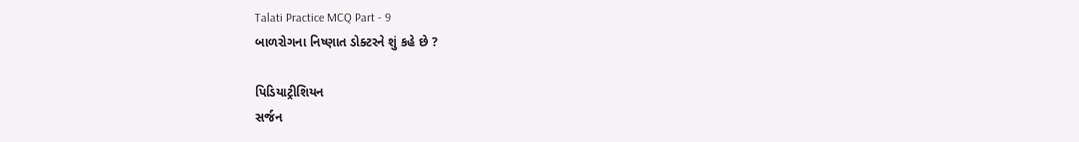Talati Practice MCQ Part - 9
બાળરોગના નિષ્ણાત ડોક્ટરને શું કહે છે ?

પિડિયાટ્રીશિયન
સર્જન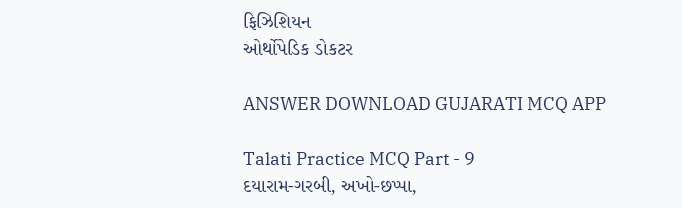ફિઝિશિયન
ઓર્થોપેડિક ડોકટર

ANSWER DOWNLOAD GUJARATI MCQ APP

Talati Practice MCQ Part - 9
દયારામ-ગરબી, અખો-છપ્પા,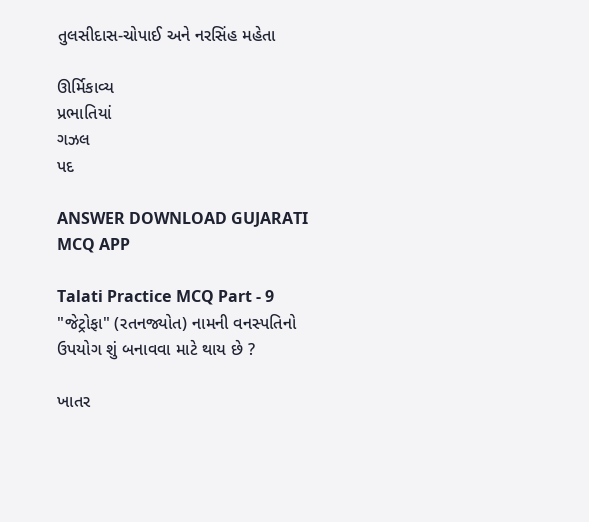તુલસીદાસ-ચોપાઈ અને નરસિંહ મહેતા

ઊર્મિકાવ્ય
પ્રભાતિયાં
ગઝલ
પદ

ANSWER DOWNLOAD GUJARATI MCQ APP

Talati Practice MCQ Part - 9
"જેટ્રોફા" (રતનજ્યોત) નામની વનસ્પતિનો ઉપયોગ શું બનાવવા માટે થાય છે ?

ખાતર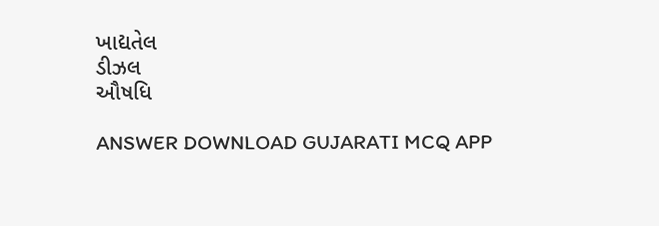ખાદ્યતેલ
ડીઝલ
ઔષધિ

ANSWER DOWNLOAD GUJARATI MCQ APP